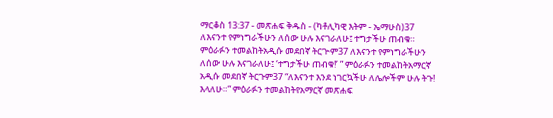ማርቆስ 13:37 - መጽሐፍ ቅዱስ - (ካቶሊካዊ እትም - ኤማሁስ)37 ለእናንተ የምነግራችሁን ለሰው ሁሉ እናገራለሁ፤ ተግታችሁ ጠብቁ። ምዕራፉን ተመልከትአዲሱ መደበኛ ትርጒም37 ለእናንተ የምነግራችሁን ለሰው ሁሉ እናገራለሁ፤ ‘ተግታችሁ ጠብቁ!’ ” ምዕራፉን ተመልከትአማርኛ አዲሱ መደበኛ ትርጉም37 “ለእናንተ እንደ ነገርኳችሁ ለሌሎችም ሁሉ ትጉ! እላለሁ።” ምዕራፉን ተመልከትየአማርኛ መጽሐፍ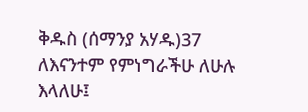ቅዱስ (ሰማንያ አሃዱ)37 ለእናንተም የምነግራችሁ ለሁሉ እላለሁ፤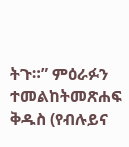ትጉ።” ምዕራፉን ተመልከትመጽሐፍ ቅዱስ (የብሉይና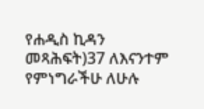የሐዲስ ኪዳን መጻሕፍት)37 ለእናንተም የምነግራችሁ ለሁሉ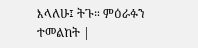እላለሁ፤ ትጉ። ምዕራፉን ተመልከት |